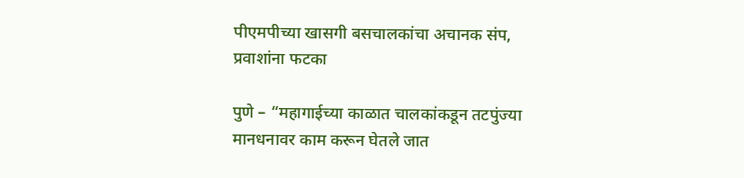पीएमपीच्या खासगी बसचालकांचा अचानक संप, प्रवाशांना फटका

पुणे – “महागाईच्या काळात चालकांकडून तटपुंज्या मानधनावर काम करून घेतले जात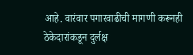आहे. वारंवार पगारवाढीची मागणी करूनही ठेकेदारांकडून दुर्लक्ष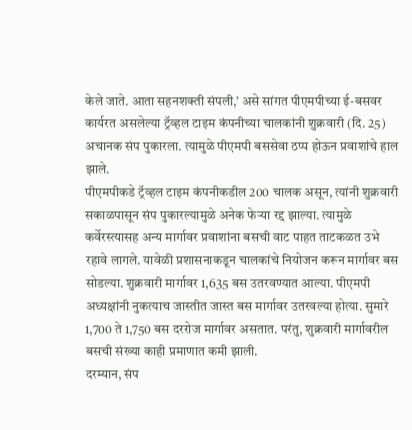केले जाते. आता सहनशक्ती संपली,’ असे सांगत पीएमपीच्या ई-बसवर कार्यरत असलेल्या ट्रॅव्हल टाइम कंपनीच्या चालकांनी शुक्रवारी (दि. 25) अचानक संप पुकारला. त्यामुळे पीएमपी बससेवा ठप्प होऊन प्रवाशांचे हाल झाले.
पीएमपीकडे ट्रॅव्हल टाइम कंपनीकडील 200 चालक असून, त्यांनी शुक्रवारी सकाळपासून संप पुकारल्यामुळे अनेक फेऱ्या रद्द झाल्या. त्यामुळे कर्वेरस्त्यासह अन्य मार्गावर प्रवाशांना बसची वाट पाहत ताटकळत उभे रहावे लागले. यावेळी प्रशासनाकडून चालकांचे नियोजन करून मार्गावर बस सोडल्या. शुक्रवारी मार्गावर 1,635 बस उतरवण्यात आल्या. पीएमपी अध्यक्षांनी नुकत्याच जास्तीत जास्त बस मार्गावर उतरवल्या होत्या. सुमारे 1,700 ते 1,750 बस दररोज मार्गावर असतात. परंतु, शुक्रवारी मार्गावरील बसची संख्या काही प्रमाणात कमी झाली.
दरम्यान, संप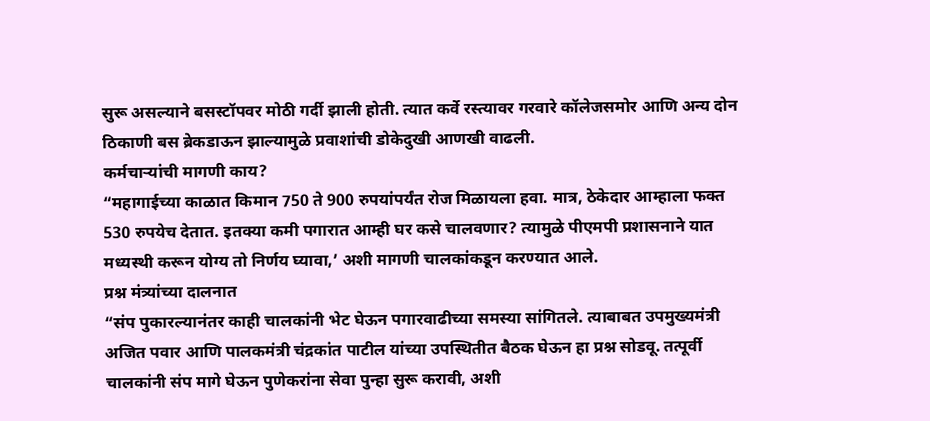सुरू असल्याने बसस्टॉपवर मोठी गर्दी झाली होती. त्यात कर्वे रस्त्यावर गरवारे कॉलेजसमोर आणि अन्य दोन ठिकाणी बस ब्रेकडाऊन झाल्यामुळे प्रवाशांची डोकेदुखी आणखी वाढली.
कर्मचाऱ्यांची मागणी काय?
“महागाईच्या काळात किमान 750 ते 900 रुपयांपर्यंत रोज मिळायला हवा. मात्र, ठेकेदार आम्हाला फक्त 530 रुपयेच देतात. इतक्या कमी पगारात आम्ही घर कसे चालवणार? त्यामुळे पीएमपी प्रशासनाने यात मध्यस्थी करून योग्य तो निर्णय घ्यावा,’ अशी मागणी चालकांकडून करण्यात आले.
प्रश्न मंत्र्यांच्या दालनात
“संप पुकारल्यानंतर काही चालकांनी भेट घेऊन पगारवाढीच्या समस्या सांगितले. त्याबाबत उपमुख्यमंत्री अजित पवार आणि पालकमंत्री चंद्रकांत पाटील यांच्या उपस्थितीत बैठक घेऊन हा प्रश्न सोडवू. तत्पूर्वी चालकांनी संप मागे घेऊन पुणेकरांना सेवा पुन्हा सुरू करावी, अशी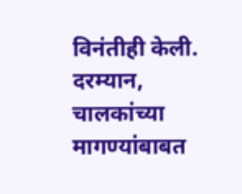विनंतीही केली. दरम्यान, चालकांच्या मागण्यांबाबत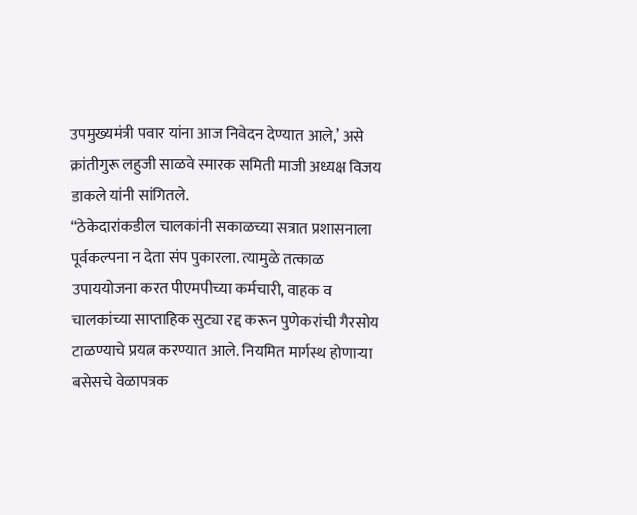उपमुख्यमंत्री पवार यांना आज निवेदन देण्यात आले,’ असे क्रांतीगुरू लहुजी साळवे स्मारक समिती माजी अध्यक्ष विजय डाकले यांनी सांगितले.
“ठेकेदारांकडील चालकांनी सकाळच्या सत्रात प्रशासनाला पूर्वकल्पना न देता संप पुकारला. त्यामुळे तत्काळ उपाययोजना करत पीएमपीच्या कर्मचारी, वाहक व चालकांच्या साप्ताहिक सुट्या रद्द करून पुणेकरांची गैरसोय टाळण्याचे प्रयत्न करण्यात आले. नियमित मार्गस्थ होणाऱ्या बसेसचे वेळापत्रक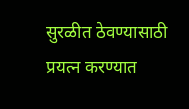सुरळीत ठेवण्यासाठी प्रयत्न करण्यात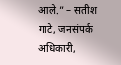आले.” – सतीश गाटे, जनसंपर्क अधिकारी,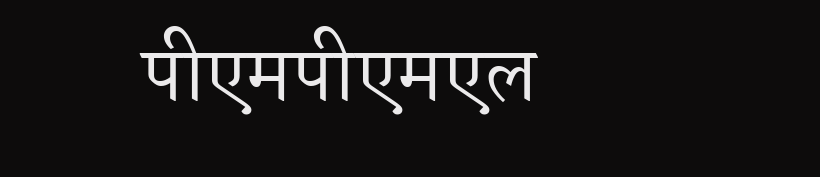पीएमपीएमएल